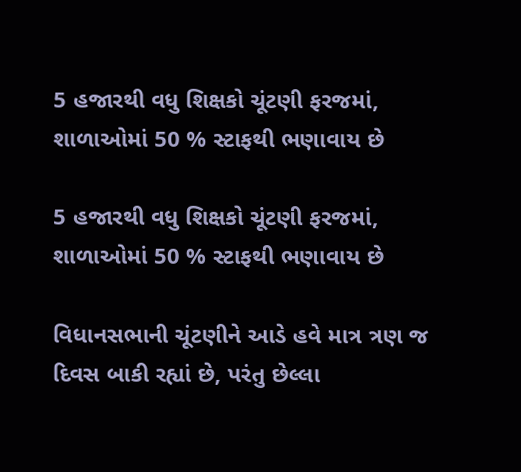5 હજારથી વધુ શિક્ષકો ચૂંટણી ફરજમાં, શાળાઓમાં 50 % સ્ટાફથી ભણાવાય છે

5 હજારથી વધુ શિક્ષકો ચૂંટણી ફરજમાં, શાળાઓમાં 50 % સ્ટાફથી ભણાવાય છે

વિધાનસભાની ચૂંટણીને આડે હવે માત્ર ત્રણ જ દિવસ બાકી રહ્યાં છે, પરંતુ છેલ્લા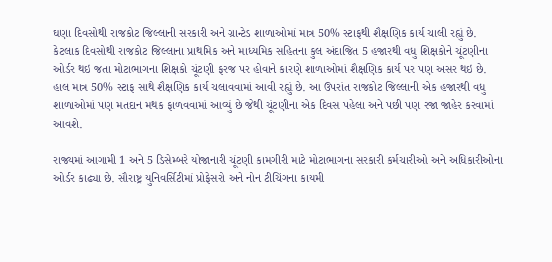ઘણા દિવસોથી રાજકોટ જિલ્લાની સરકારી અને ગ્રાન્ટેડ શાળાઓમાં માત્ર 50% સ્ટાફથી શૈક્ષણિક કાર્ય ચાલી રહ્યું છે. કેટલાક દિવસોથી રાજકોટ જિલ્લાના પ્રાથમિક અને માધ્યમિક સહિતના કુલ અંદાજિત 5 હજારથી વધુ શિક્ષકોને ચૂંટણીના ઓર્ડર થઇ જતા મોટાભાગના શિક્ષકો ચૂંટણી ફરજ પર હોવાને કારણે શાળાઓમાં શૈક્ષણિક કાર્ય પર પણ અસર થઇ છે. હાલ માત્ર 50% સ્ટાફ સાથે શૈક્ષણિક કાર્ય ચલાવવામાં આવી રહ્યું છે. આ ઉપરાંત રાજકોટ જિલ્લાની એક હજારથી વધુ શાળાઓમાં પણ મતદાન મથક ફાળવવામાં આવ્યું છે જેથી ચૂંટણીના એક દિવસ પહેલા અને પછી પણ રજા જાહેર કરવામાં આવશે.

રાજ્યમાં આગામી 1 અને 5 ડિસેમ્બરે યોજાનારી ચૂંટણી કામગીરી માટે મોટાભાગના સરકારી કર્મચારીઓ અને અધિકારીઓના ઓર્ડર કાઢ્યા છે. સૌરાષ્ટ્ર યુનિવર્સિટીમાં પ્રોફેસરો અને નોન ટીચિંગના કાયમી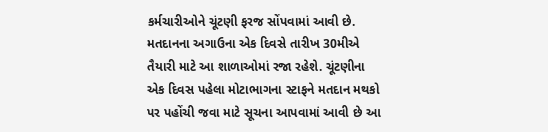કર્મચારીઓને ચૂંટણી ફરજ સોંપવામાં આવી છે. મતદાનના અગાઉના એક દિવસે તારીખ 30મીએ તૈયારી માટે આ શાળાઓમાં રજા રહેશે. ચૂંટણીના એક દિવસ પહેલા મોટાભાગના સ્ટાફને મતદાન મથકો પર પહોંચી જવા માટે સૂચના આપવામાં આવી છે આ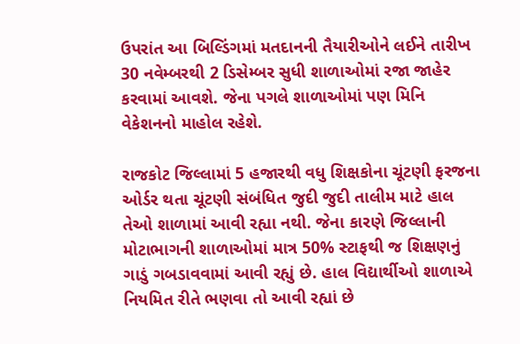ઉપરાંત આ બિલ્ડિંગમાં મતદાનની તૈયારીઓને લઈને તારીખ 30 નવેમ્બરથી 2 ડિસેમ્બર સુધી શાળાઓમાં રજા જાહેર કરવામાં આવશે. જેના પગલે શાળાઓમાં પણ મિનિ વેકેશનનો માહોલ રહેશે.

રાજકોટ જિલ્લામાં 5 હજારથી વધુ શિક્ષકોના ચૂંટણી ફરજના ઓર્ડર થતા ચૂંટણી સંબંધિત જુદી જુદી તાલીમ માટે હાલ તેઓ શાળામાં આવી રહ્યા નથી. જેના કારણે જિલ્લાની મોટાભાગની શાળાઓમાં માત્ર 50% સ્ટાફથી જ શિક્ષણનું ગાડું ગબડાવવામાં આવી રહ્યું છે. હાલ વિદ્યાર્થીઓ શાળાએ નિયમિત રીતે ભણવા તો આવી રહ્યાં છે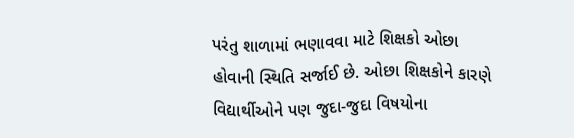પરંતુ શાળામાં ભણાવવા માટે શિક્ષકો ઓછા હોવાની સ્થિતિ સર્જાઈ છે. ઓછા શિક્ષકોને કારણે વિદ્યાર્થીઓને પણ જુદા-જુદા વિષયોના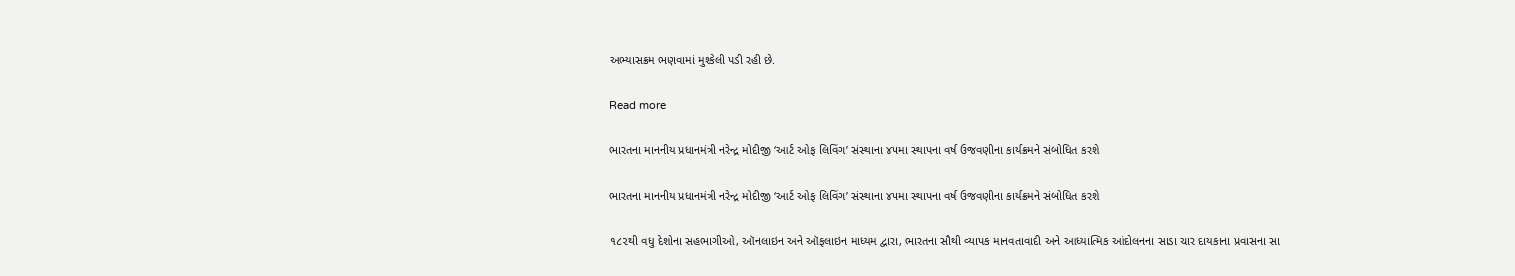અભ્યાસક્રમ ભણવામાં મુશ્કેલી પડી રહી છે.

Read more

ભારતના માનનીય પ્રધાનમંત્રી નરેન્દ્ર મોદીજી ‘આર્ટ ઓફ લિવિંગ’ સંસ્થાના ૪૫મા સ્થાપના વર્ષ ઉજવણીના કાર્યક્રમને સંબોધિત કરશે

ભારતના માનનીય પ્રધાનમંત્રી નરેન્દ્ર મોદીજી ‘આર્ટ ઓફ લિવિંગ’ સંસ્થાના ૪૫મા સ્થાપના વર્ષ ઉજવણીના કાર્યક્રમને સંબોધિત કરશે

૧૮૨થી વધુ દેશોના સહભાગીઓ, ઑનલાઇન અને ઑફલાઇન માધ્યમ દ્વારા, ભારતના સૌથી વ્યાપક માનવતાવાદી અને આધ્યાત્મિક આંદોલનના સાડા ચાર દાયકાના પ્રવાસના સા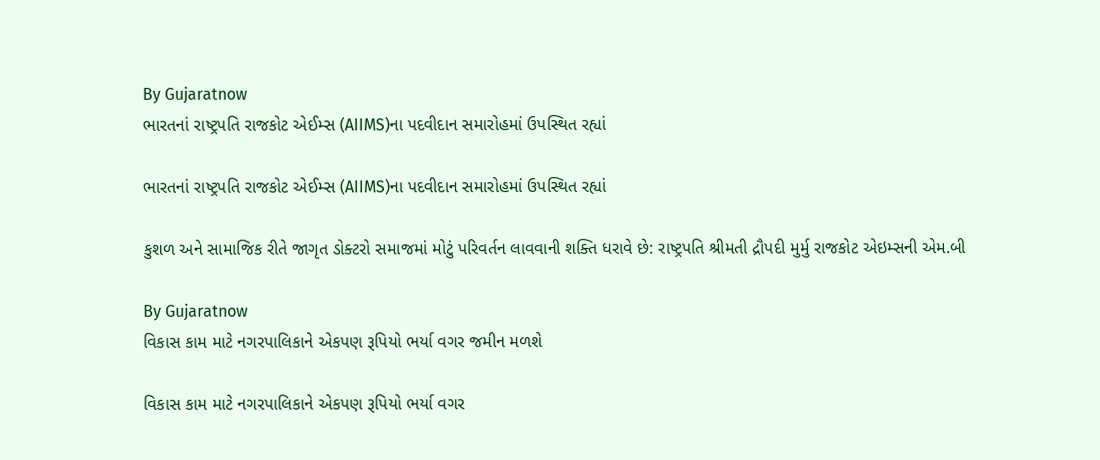By Gujaratnow
ભારતનાં રાષ્ટ્રપતિ રાજકોટ એઈમ્સ (AIIMS)ના પદવીદાન સમારોહમાં ઉપસ્થિત રહ્યાં

ભારતનાં રાષ્ટ્રપતિ રાજકોટ એઈમ્સ (AIIMS)ના પદવીદાન સમારોહમાં ઉપસ્થિત રહ્યાં

કુશળ અને સામાજિક રીતે જાગૃત ડોક્ટરો સમાજમાં મોટું પરિવર્તન લાવવાની શક્તિ ધરાવે છે: રાષ્ટ્રપતિ શ્રીમતી દ્રૌપદી મુર્મુ રાજકોટ એઇમ્સની એમ.બી

By Gujaratnow
વિકાસ કામ માટે નગરપાલિકાને એકપણ રૂપિયો ભર્યા વગર જમીન મળશે

વિકાસ કામ માટે નગરપાલિકાને એકપણ રૂપિયો ભર્યા વગર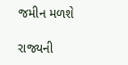જમીન મળશે

રાજ્યની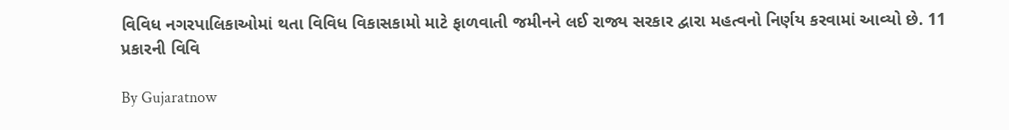વિવિધ નગરપાલિકાઓમાં થતા વિવિધ વિકાસકામો માટે ફાળવાતી જમીનને લઈ રાજ્ય સરકાર દ્વારા મહત્વનો નિર્ણય કરવામાં આવ્યો છે. 11 પ્રકારની વિવિ

By Gujaratnow